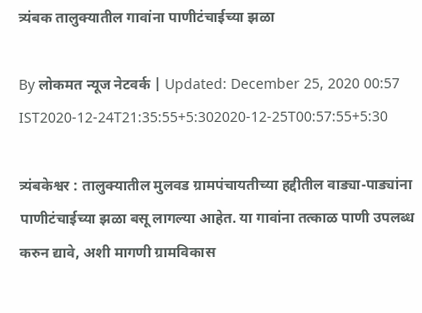त्र्यंबक तालुक्यातील गावांना पाणीटंचाईच्या झळा

By लोकमत न्यूज नेटवर्क | Updated: December 25, 2020 00:57 IST2020-12-24T21:35:55+5:302020-12-25T00:57:55+5:30

त्र्यंबकेश्वर : तालुक्यातील मुलवड ग्रामपंचायतीच्या हद्दीतील वाड्या-पाड्यांना पाणीटंचाईच्या झळा बसू लागल्या आहेत. या गावांना तत्काळ पाणी उपलब्ध करुन द्यावे, अशी मागणी ग्रामविकास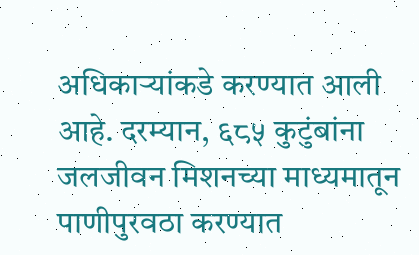अधिकाऱ्यांकडे करण्यात आली आहे. दरम्यान, ६८५ कुटुंबांना जलजीवन मिशनच्या माध्यमातून पाणीपुरवठा करण्यात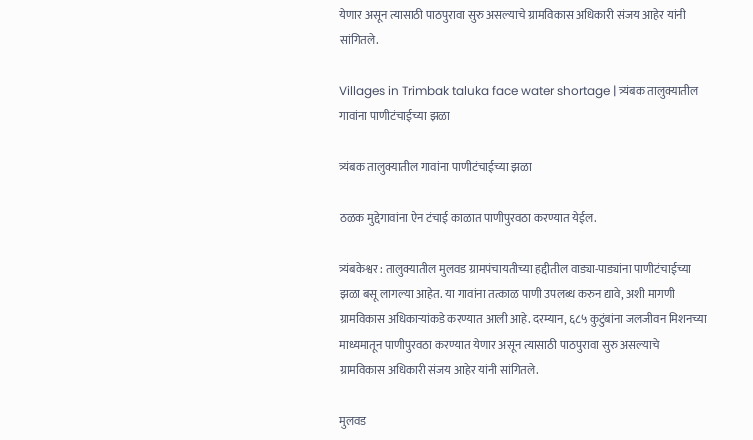येणार असून त्यासाठी पाठपुरावा सुरु असल्याचे ग्रामविकास अधिकारी संजय आहेर यांनी सांगितले.

Villages in Trimbak taluka face water shortage | त्र्यंबक तालुक्यातील गावांना पाणीटंचाईच्या झळा

त्र्यंबक तालुक्यातील गावांना पाणीटंचाईच्या झळा

ठळक मुद्देगावांना ऐन टंचाई काळात पाणीपुरवठा करण्यात येईल.

त्र्यंबकेश्वर : तालुक्यातील मुलवड ग्रामपंचायतीच्या हद्दीतील वाड्या-पाड्यांना पाणीटंचाईच्या झळा बसू लागल्या आहेत. या गावांना तत्काळ पाणी उपलब्ध करुन द्यावे, अशी मागणी ग्रामविकास अधिकाऱ्यांकडे करण्यात आली आहे. दरम्यान, ६८५ कुटुंबांना जलजीवन मिशनच्या माध्यमातून पाणीपुरवठा करण्यात येणार असून त्यासाठी पाठपुरावा सुरु असल्याचे ग्रामविकास अधिकारी संजय आहेर यांनी सांगितले.

मुलवड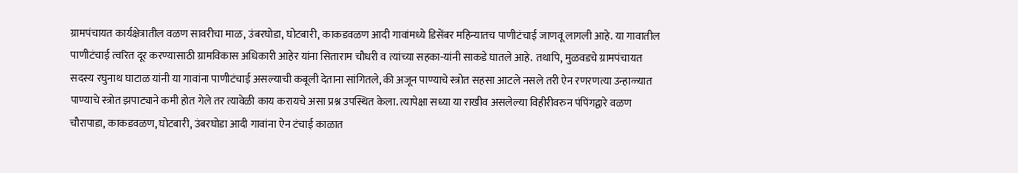ग्रामपंचायत कार्यक्षेत्रातील वळण सावरीचा माळ, उंबरघोडा, घोटबारी, काकडवळण आदी गावांमध्ये डिसेंबर महिन्यातच पाणीटंचाई जाणवू लागली आहे. या गावातील पाणीटंचाई त्वरित दूर करण्यासाठी ग्रामविकास अधिकारी आहेर यांना सिताराम चौधरी व त्यांच्या सहका-यांनी साकडे घातले आहे. तथापि, मुळवडचे ग्रामपंचायत सदस्य रघुनाथ घाटाळ यांनी या गावांना पाणीटंचाई असल्याची कबूली देताना सांगितले, की अजून पाण्याचे स्त्रोत सहसा आटले नसले तरी ऐन रणरणत्या उन्हाळ्यात पाण्याचे स्त्रोत झपाट्याने कमी होत गेले तर त्यावेळी काय करायचे असा प्रश्न उपस्थित केला. त्यापेक्षा सध्या या राखीव असलेल्या विहीरीवरुन पंपिंगद्वारे वळण चौरापाडा, काकडवळण, घोटबारी, उंबरघोडा आदी गावांना ऐन टंचाई काळात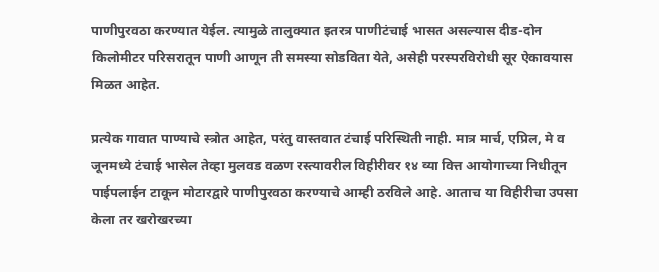पाणीपुरवठा करण्यात येईल. त्यामुळे तालुक्यात इतरत्र पाणीटंचाई भासत असल्यास दीड-दोन किलोमीटर परिसरातून पाणी आणून ती समस्या सोडविता येते, असेही परस्परविरोधी सूर ऐकावयास मिळत आहेत.

प्रत्येक गावात पाण्याचे स्त्रोत आहेत, परंतु वास्तवात टंचाई परिस्थिती नाही. मात्र मार्च, एप्रिल, मे व जूनमध्ये टंचाई भासेल तेव्हा मुलवड वळण रस्त्यावरील विहीरीवर १४ व्या वित्त आयोगाच्या निधीतून पाईपलाईन टाकून मोटारद्वारे पाणीपुरवठा करण्याचे आम्ही ठरविले आहे. आताच या विहीरीचा उपसा केला तर खरोखरच्या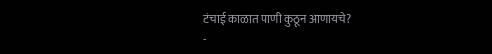टंचाई काळात पाणी कुठून आणायचे?
-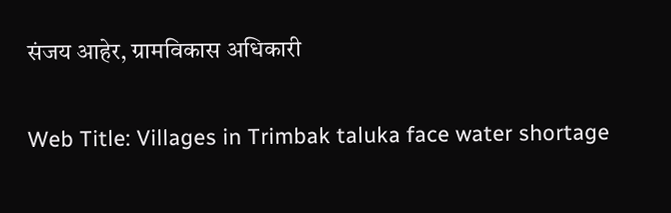संजय आहेर, ग्रामविकास अधिकारी

Web Title: Villages in Trimbak taluka face water shortage